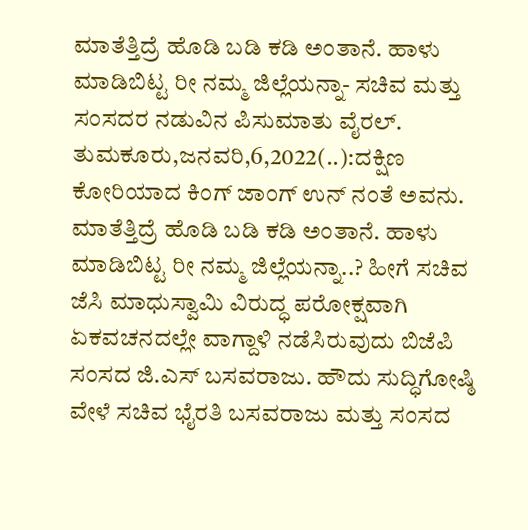ಮಾತೆತ್ತಿದ್ರೆ ಹೊಡಿ ಬಡಿ ಕಡಿ ಅಂತಾನೆ. ಹಾಳು ಮಾಡಿಬಿಟ್ಟ ರೀ ನಮ್ಮ ಜಿಲ್ಲೆಯನ್ನಾ- ಸಚಿವ ಮತ್ತು ಸಂಸದರ ನಡುವಿನ ಪಿಸುಮಾತು ವೈರಲ್. ತುಮಕೂರು,ಜನವರಿ,6,2022(..):ದಕ್ಷಿಣ ಕೋರಿಯಾದ ಕಿಂಗ್ ಜಾಂಗ್ ಉನ್ ನಂತೆ ಅವನು. ಮಾತೆತ್ತಿದ್ರೆ ಹೊಡಿ ಬಡಿ ಕಡಿ ಅಂತಾನೆ. ಹಾಳು ಮಾಡಿಬಿಟ್ಟ ರೀ ನಮ್ಮ ಜಿಲ್ಲೆಯನ್ನಾ..? ಹೀಗೆ ಸಚಿವ ಜೆಸಿ ಮಾಧುಸ್ವಾಮಿ ವಿರುದ್ಧ ಪರೋಕ್ಷವಾಗಿ ಏಕವಚನದಲ್ಲೇ ವಾಗ್ದಾಳಿ ನಡೆಸಿರುವುದು ಬಿಜೆಪಿ ಸಂಸದ ಜಿ.ಎಸ್ ಬಸವರಾಜು. ಹೌದು ಸುದ್ಧಿಗೋಷ್ಠಿ ವೇಳೆ ಸಚಿವ ಭೈರತಿ ಬಸವರಾಜು ಮತ್ತು ಸಂಸದ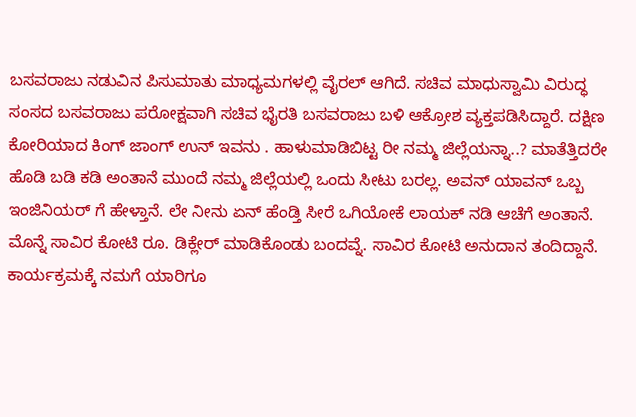ಬಸವರಾಜು ನಡುವಿನ ಪಿಸುಮಾತು ಮಾಧ್ಯಮಗಳಲ್ಲಿ ವೈರಲ್ ಆಗಿದೆ. ಸಚಿವ ಮಾಧುಸ್ವಾಮಿ ವಿರುದ್ಧ ಸಂಸದ ಬಸವರಾಜು ಪರೋಕ್ಷವಾಗಿ ಸಚಿವ ಭೈರತಿ ಬಸವರಾಜು ಬಳಿ ಆಕ್ರೋಶ ವ್ಯಕ್ತಪಡಿಸಿದ್ದಾರೆ. ದಕ್ಷಿಣ ಕೋರಿಯಾದ ಕಿಂಗ್ ಜಾಂಗ್ ಉನ್ ಇವನು . ಹಾಳುಮಾಡಿಬಿಟ್ಟ ರೀ ನಮ್ಮ ಜಿಲ್ಲೆಯನ್ನಾ..? ಮಾತೆತ್ತಿದರೇ ಹೊಡಿ ಬಡಿ ಕಡಿ ಅಂತಾನೆ ಮುಂದೆ ನಮ್ಮ ಜಿಲ್ಲೆಯಲ್ಲಿ ಒಂದು ಸೀಟು ಬರಲ್ಲ. ಅವನ್ ಯಾವನ್ ಒಬ್ಬ ಇಂಜಿನಿಯರ್ ಗೆ ಹೇಳ್ತಾನೆ. ಲೇ ನೀನು ಏನ್ ಹೆಂಡ್ತಿ ಸೀರೆ ಒಗಿಯೋಕೆ ಲಾಯಕ್ ನಡಿ ಆಚೆಗೆ ಅಂತಾನೆ. ಮೊನ್ನೆ ಸಾವಿರ ಕೋಟಿ ರೂ. ಡಿಕ್ಲೇರ್ ಮಾಡಿಕೊಂಡು ಬಂದವ್ನೆ. ಸಾವಿರ ಕೋಟಿ ಅನುದಾನ ತಂದಿದ್ದಾನೆ. ಕಾರ್ಯಕ್ರಮಕ್ಕೆ ನಮಗೆ ಯಾರಿಗೂ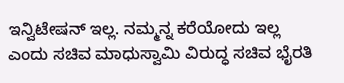ಇನ್ವಿಟೇಷನ್ ಇಲ್ಲ. ನಮ್ಮನ್ನ ಕರೆಯೋದು ಇಲ್ಲ ಎಂದು ಸಚಿವ ಮಾಧುಸ್ವಾಮಿ ವಿರುದ್ಧ ಸಚಿವ ಭೈರತಿ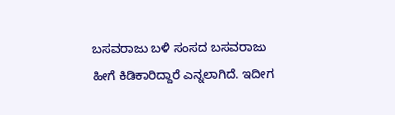ಬಸವರಾಜು ಬಳಿ ಸಂಸದ ಬಸವರಾಜು ಹೀಗೆ ಕಿಡಿಕಾರಿದ್ದಾರೆ ಎನ್ನಲಾಗಿದೆ. ಇದೀಗ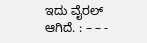ಇದು ವೈರಲ್ ಆಗಿದೆ. : – – -